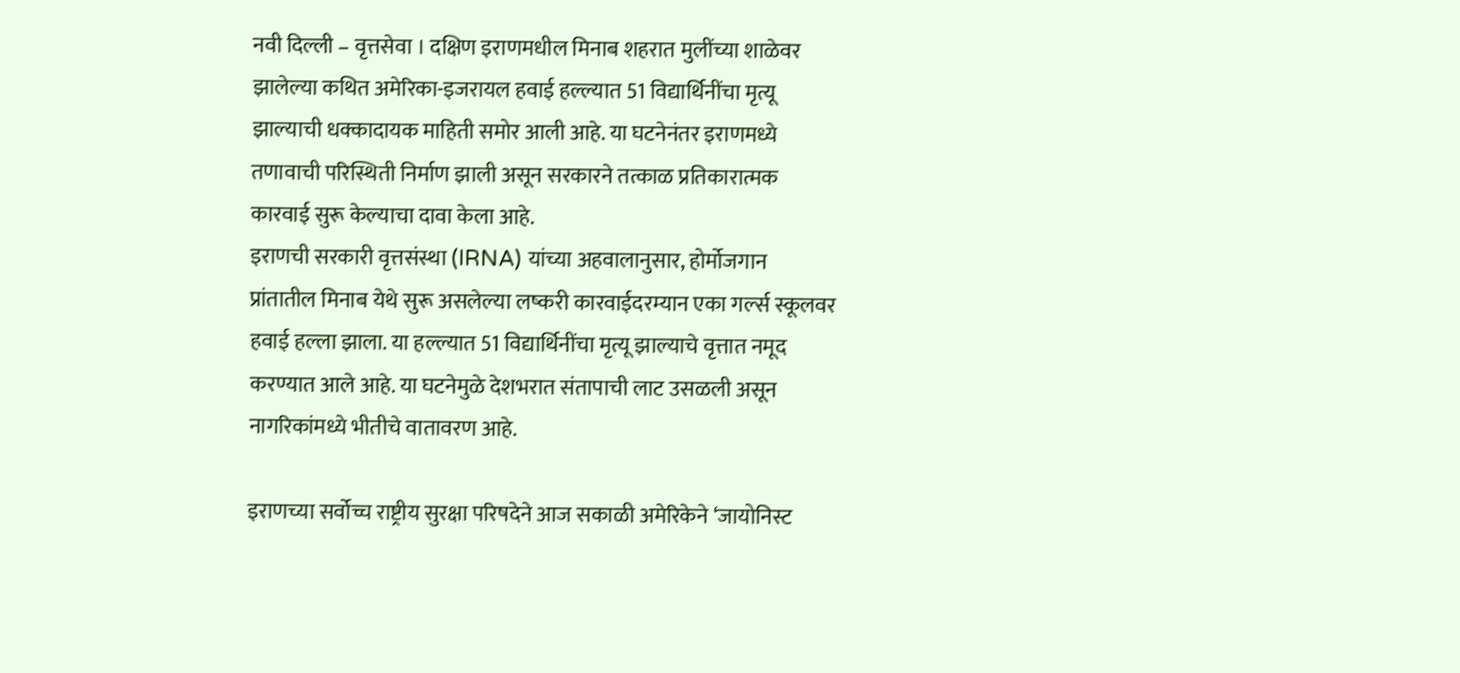नवी दिल्ली – वृत्तसेवा । दक्षिण इराणमधील मिनाब शहरात मुलींच्या शाळेवर झालेल्या कथित अमेरिका-इजरायल हवाई हल्ल्यात 51 विद्यार्थिनींचा मृत्यू झाल्याची धक्कादायक माहिती समोर आली आहे. या घटनेनंतर इराणमध्ये तणावाची परिस्थिती निर्माण झाली असून सरकारने तत्काळ प्रतिकारात्मक कारवाई सुरू केल्याचा दावा केला आहे.
इराणची सरकारी वृत्तसंस्था (IRNA) यांच्या अहवालानुसार, होर्मोजगान प्रांतातील मिनाब येथे सुरू असलेल्या लष्करी कारवाईदरम्यान एका गर्ल्स स्कूलवर हवाई हल्ला झाला. या हल्ल्यात 51 विद्यार्थिनींचा मृत्यू झाल्याचे वृत्तात नमूद करण्यात आले आहे. या घटनेमुळे देशभरात संतापाची लाट उसळली असून नागरिकांमध्ये भीतीचे वातावरण आहे.

इराणच्या सर्वोच्च राष्ट्रीय सुरक्षा परिषदेने आज सकाळी अमेरिकेने ‘जायोनिस्ट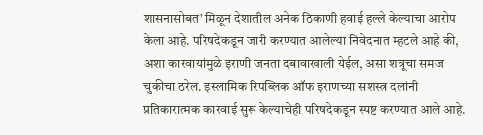शासनासोबत’ मिळून देशातील अनेक ठिकाणी हवाई हल्ले केल्याचा आरोप केला आहे. परिषदेकडून जारी करण्यात आलेल्या निवेदनात म्हटले आहे की, अशा कारवायांमुळे इराणी जनता दबावाखाली येईल, असा शत्रूचा समज चुकीचा ठरेल. इस्लामिक रिपब्लिक ऑफ इराणच्या सशस्त्र दलांनी प्रतिकारात्मक कारवाई सुरू केल्याचेही परिषदेकडून स्पष्ट करण्यात आले आहे.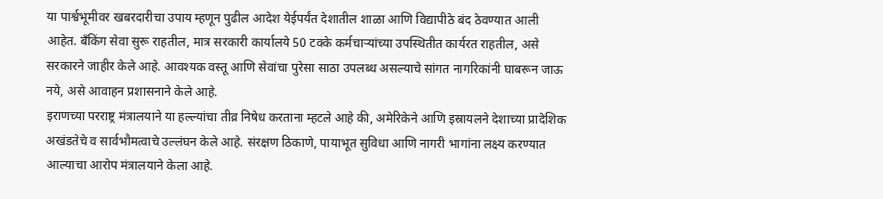या पार्श्वभूमीवर खबरदारीचा उपाय म्हणून पुढील आदेश येईपर्यंत देशातील शाळा आणि विद्यापीठे बंद ठेवण्यात आली आहेत. बँकिंग सेवा सुरू राहतील, मात्र सरकारी कार्यालये 50 टक्के कर्मचाऱ्यांच्या उपस्थितीत कार्यरत राहतील, असे सरकारने जाहीर केले आहे. आवश्यक वस्तू आणि सेवांचा पुरेसा साठा उपलब्ध असल्याचे सांगत नागरिकांनी घाबरून जाऊ नये, असे आवाहन प्रशासनाने केले आहे.
इराणच्या परराष्ट्र मंत्रालयाने या हल्ल्यांचा तीव्र निषेध करताना म्हटले आहे की, अमेरिकेने आणि इस्रायलने देशाच्या प्रादेशिक अखंडतेचे व सार्वभौमत्वाचे उल्लंघन केले आहे. संरक्षण ठिकाणे, पायाभूत सुविधा आणि नागरी भागांना लक्ष्य करण्यात आल्याचा आरोप मंत्रालयाने केला आहे.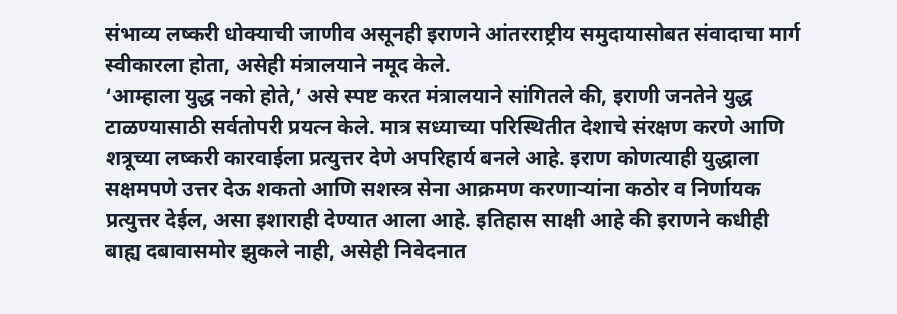संभाव्य लष्करी धोक्याची जाणीव असूनही इराणने आंतरराष्ट्रीय समुदायासोबत संवादाचा मार्ग स्वीकारला होता, असेही मंत्रालयाने नमूद केले.
‘आम्हाला युद्ध नको होते,’ असे स्पष्ट करत मंत्रालयाने सांगितले की, इराणी जनतेने युद्ध टाळण्यासाठी सर्वतोपरी प्रयत्न केले. मात्र सध्याच्या परिस्थितीत देशाचे संरक्षण करणे आणि शत्रूच्या लष्करी कारवाईला प्रत्युत्तर देणे अपरिहार्य बनले आहे. इराण कोणत्याही युद्धाला सक्षमपणे उत्तर देऊ शकतो आणि सशस्त्र सेना आक्रमण करणाऱ्यांना कठोर व निर्णायक प्रत्युत्तर देईल, असा इशाराही देण्यात आला आहे. इतिहास साक्षी आहे की इराणने कधीही बाह्य दबावासमोर झुकले नाही, असेही निवेदनात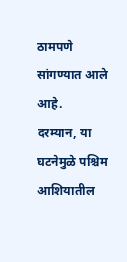ठामपणे सांगण्यात आले आहे.
दरम्यान, या घटनेमुळे पश्चिम आशियातील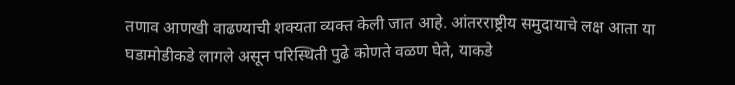तणाव आणखी वाढण्याची शक्यता व्यक्त केली जात आहे. आंतरराष्ट्रीय समुदायाचे लक्ष आता या घडामोडीकडे लागले असून परिस्थिती पुढे कोणते वळण घेते, याकडे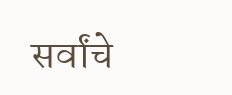सर्वांचे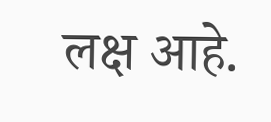लक्ष आहे.